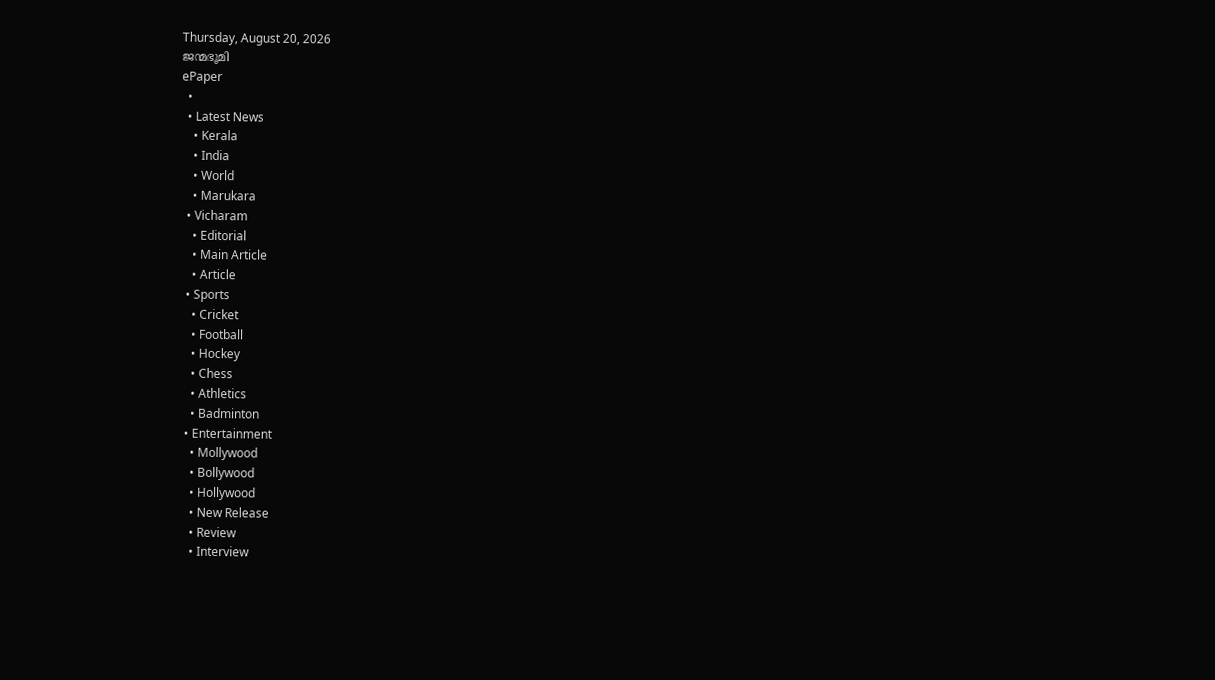Thursday, August 20, 2026
ജന്മഭൂമി
ePaper
  •
  • Latest News
    • Kerala
    • India
    • World
    • Marukara
  • Vicharam
    • Editorial
    • Main Article
    • Article
  • Sports
    • Cricket
    • Football
    • Hockey
    • Chess
    • Athletics
    • Badminton
  • Entertainment
    • Mollywood
    • Bollywood
    • Hollywood
    • New Release
    • Review
    • Interview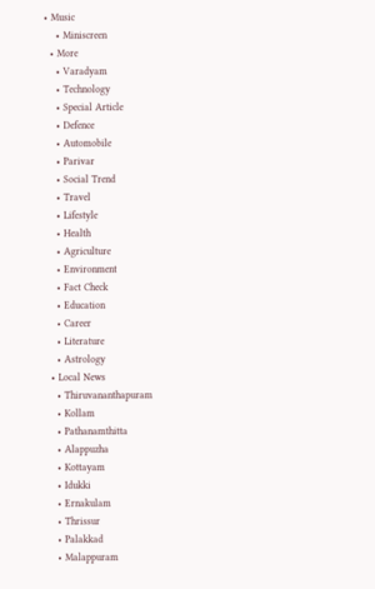• Music
    • Miniscreen
  • More
    • Varadyam
    • Technology
    • Special Article
    • Defence
    • Automobile
    • Parivar
    • Social Trend
    • Travel
    • Lifestyle
    • Health
    • Agriculture
    • Environment
    • Fact Check
    • Education
    • Career
    • Literature
    • Astrology
  • Local News
    • Thiruvananthapuram
    • Kollam
    • Pathanamthitta
    • Alappuzha
    • Kottayam
    • Idukki
    • Ernakulam
    • Thrissur
    • Palakkad
    • Malappuram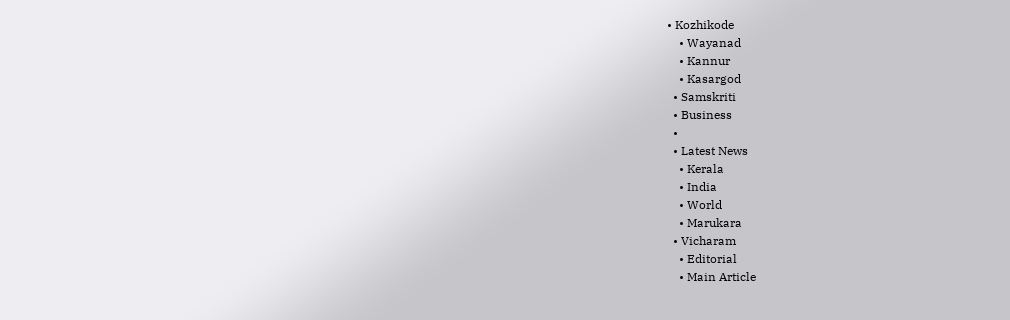• Kozhikode
    • Wayanad
    • Kannur
    • Kasargod
  • Samskriti
  • Business
  •
  • Latest News
    • Kerala
    • India
    • World
    • Marukara
  • Vicharam
    • Editorial
    • Main Article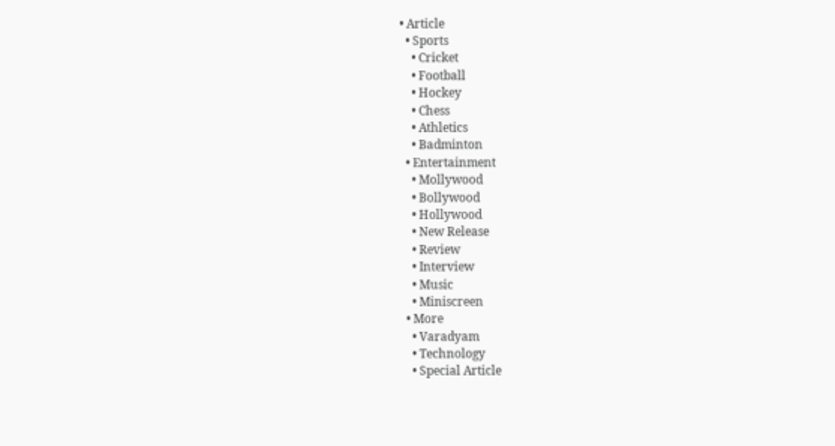• Article
  • Sports
    • Cricket
    • Football
    • Hockey
    • Chess
    • Athletics
    • Badminton
  • Entertainment
    • Mollywood
    • Bollywood
    • Hollywood
    • New Release
    • Review
    • Interview
    • Music
    • Miniscreen
  • More
    • Varadyam
    • Technology
    • Special Article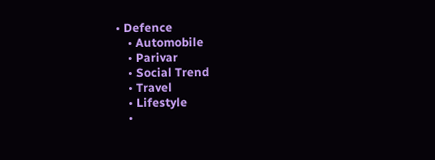• Defence
    • Automobile
    • Parivar
    • Social Trend
    • Travel
    • Lifestyle
    •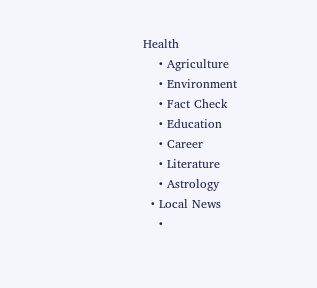Health
    • Agriculture
    • Environment
    • Fact Check
    • Education
    • Career
    • Literature
    • Astrology
  • Local News
    •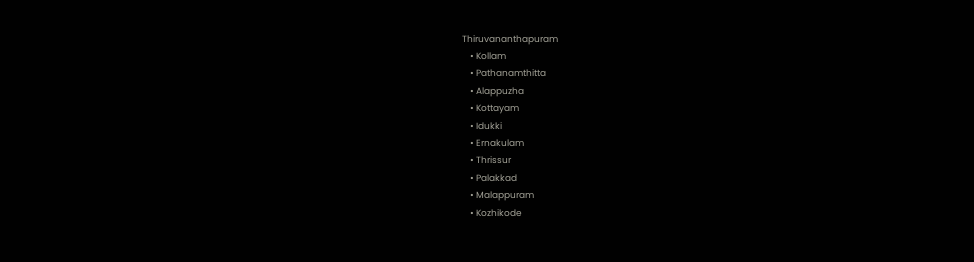Thiruvananthapuram
    • Kollam
    • Pathanamthitta
    • Alappuzha
    • Kottayam
    • Idukki
    • Ernakulam
    • Thrissur
    • Palakkad
    • Malappuram
    • Kozhikode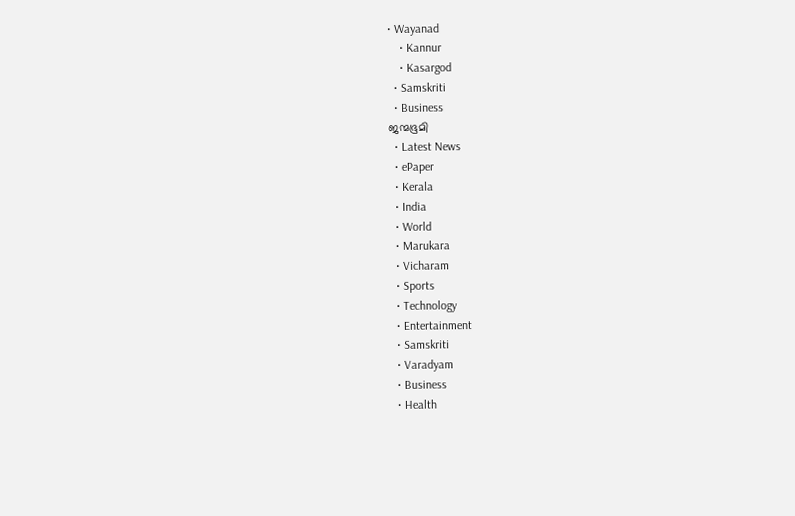• Wayanad
    • Kannur
    • Kasargod
  • Samskriti
  • Business
ജന്മഭൂമി
  • Latest News
  • ePaper
  • Kerala
  • India
  • World
  • Marukara
  • Vicharam
  • Sports
  • Technology
  • Entertainment
  • Samskriti
  • Varadyam
  • Business
  • Health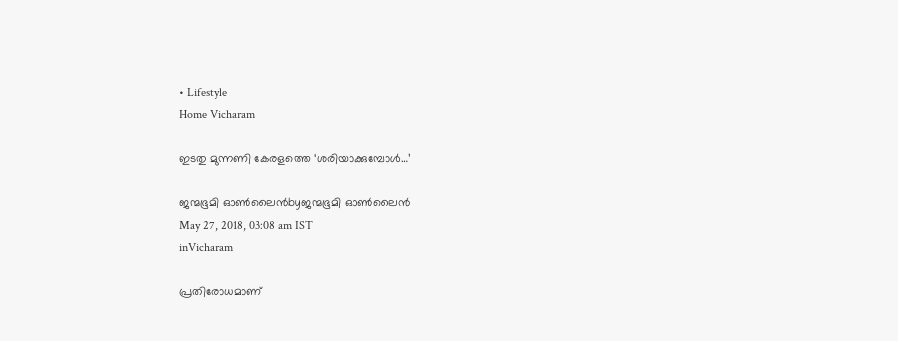• Lifestyle
Home Vicharam

ഇടതു മുന്നണി കേരളത്തെ ‘ശരിയാക്കുമ്പോള്‍…’

ജന്മഭൂമി ഓണ്‍ലൈന്‍byജന്മഭൂമി ഓണ്‍ലൈന്‍
May 27, 2018, 03:08 am IST
inVicharam

പ്രതിരോധമാണ്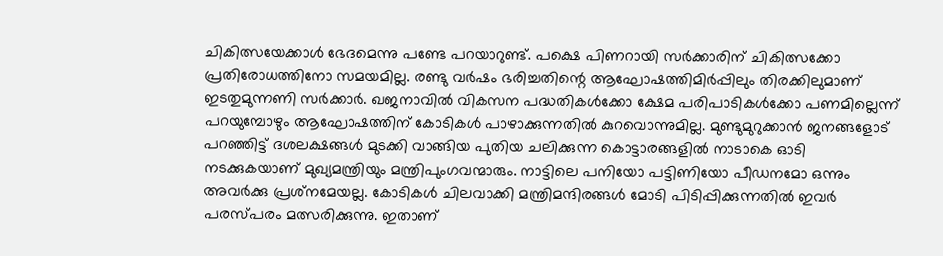ചികിത്സയേക്കാള്‍ ഭേദമെന്നു പണ്ടേ പറയാറുണ്ട്. പക്ഷെ പിണറായി സര്‍ക്കാരിന് ചികിത്സക്കോ പ്രതിരോധത്തിനോ സമയമില്ല. രണ്ടു വര്‍ഷം ഭരിച്ചതിന്റെ ആഘോഷത്തിമിര്‍പ്പിലും തിരക്കിലുമാണ് ഇടതുമുന്നണി സര്‍ക്കാര്‍. ഖജനാവില്‍ വികസന പദ്ധതികള്‍ക്കോ ക്ഷേമ പരിപാടികള്‍ക്കോ പണമില്ലെന്ന് പറയുമ്പോഴും ആഘോഷത്തിന് കോടികള്‍ പാഴാക്കുന്നതില്‍ കുറവൊന്നുമില്ല. മുണ്ടുമുറുക്കാന്‍ ജനങ്ങളോട് പറഞ്ഞിട്ട് ദശലക്ഷങ്ങള്‍ മുടക്കി വാങ്ങിയ പുതിയ ചലിക്കുന്ന കൊട്ടാരങ്ങളില്‍ നാടാകെ ഓടി നടക്കുകയാണ് മുഖ്യമന്ത്രിയും മന്ത്രിപുംഗവന്മാരും. നാട്ടിലെ പനിയോ പട്ടിണിയോ പീഡനമോ ഒന്നും അവര്‍ക്കു പ്രശ്‌നമേയല്ല. കോടികള്‍ ചിലവാക്കി മന്ത്രിമന്ദിരങ്ങള്‍ മോടി പിടിപ്പിക്കുന്നതില്‍ ഇവര്‍ പരസ്പരം മത്സരിക്കുന്നു. ഇതാണ്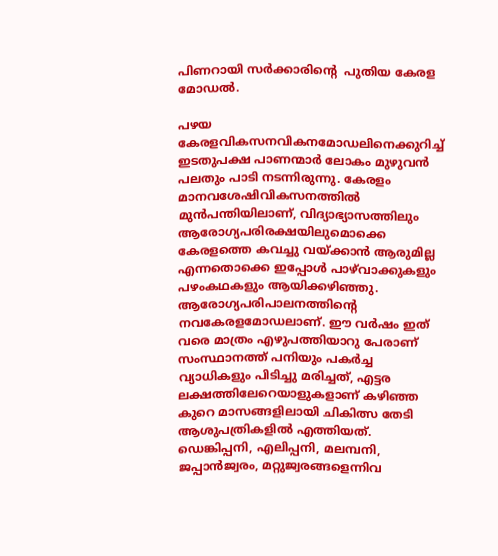പിണറായി സര്‍ക്കാരിന്റെ  പുതിയ കേരള മോഡല്‍.

പഴയ കേരളവികസനവികനമോഡലിനെക്കുറിച്ച് ഇടതുപക്ഷ പാണന്മാര്‍ ലോകം മുഴുവന്‍ പലതും പാടി നടന്നിരുന്നു. കേരളം മാനവശേഷിവികസനത്തില്‍ മുന്‍പന്തിയിലാണ്, വിദ്യാഭ്യാസത്തിലും ആരോഗ്യപരിരക്ഷയിലുമൊക്കെ കേരളത്തെ കവച്ചു വയ്‌ക്കാന്‍ ആരുമില്ല എന്നതൊക്കെ ഇപ്പോള്‍ പാഴ്‌വാക്കുകളും പഴംകഥകളും ആയിക്കഴിഞ്ഞു. ആരോഗ്യപരിപാലനത്തിന്റെ നവകേരളമോഡലാണ്. ഈ വര്‍ഷം ഇത് വരെ മാത്രം എഴുപത്തിയാറു പേരാണ് സംസ്ഥാനത്ത് പനിയും പകര്‍ച്ച വ്യാധികളും പിടിച്ചു മരിച്ചത്, എട്ടര ലക്ഷത്തിലേറെയാളുകളാണ് കഴിഞ്ഞ കുറെ മാസങ്ങളിലായി ചികിത്സ തേടി ആശുപത്രികളില്‍ എത്തിയത്. ഡെങ്കിപ്പനി, എലിപ്പനി, മലമ്പനി, ജപ്പാന്‍ജ്വരം, മറ്റുജ്വരങ്ങളെന്നിവ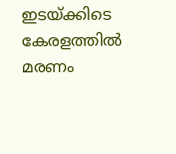ഇടയ്‌ക്കിടെ കേരളത്തില്‍ മരണം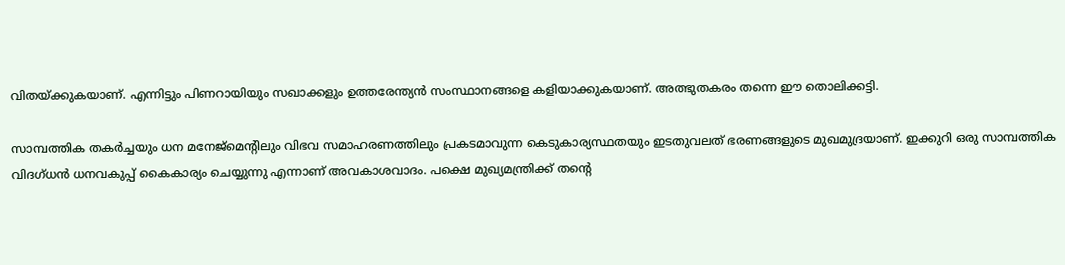വിതയ്‌ക്കുകയാണ്. എന്നിട്ടും പിണറായിയും സഖാക്കളും ഉത്തരേന്ത്യന്‍ സംസ്ഥാനങ്ങളെ കളിയാക്കുകയാണ്. അത്ഭുതകരം തന്നെ ഈ തൊലിക്കട്ടി.

സാമ്പത്തിക തകര്‍ച്ചയും ധന മനേജ്‌മെന്റിലും വിഭവ സമാഹരണത്തിലും പ്രകടമാവുന്ന കെടുകാര്യസ്ഥതയും ഇടതുവലത് ഭരണങ്ങളുടെ മുഖമുദ്രയാണ്. ഇക്കുറി ഒരു സാമ്പത്തിക  വിദഗ്ധന്‍ ധനവകുപ്പ് കൈകാര്യം ചെയ്യുന്നു എന്നാണ് അവകാശവാദം. പക്ഷെ മുഖ്യമന്ത്രിക്ക് തന്റെ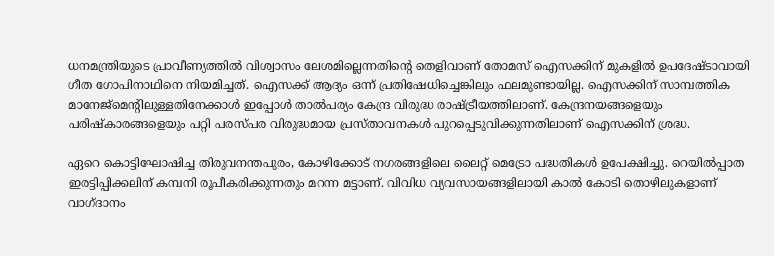ധനമന്ത്രിയുടെ പ്രാവീണ്യത്തില്‍ വിശ്വാസം ലേശമില്ലെന്നതിന്റെ തെളിവാണ് തോമസ് ഐസക്കിന് മുകളില്‍ ഉപദേഷ്ടാവായി ഗീത ഗോപിനാഥിനെ നിയമിച്ചത്. ഐസക്ക് ആദ്യം ഒന്ന് പ്രതിഷേധിച്ചെങ്കിലും ഫലമുണ്ടായില്ല. ഐസക്കിന് സാമ്പത്തിക മാനേജ്‌മെന്റിലുള്ളതിനേക്കാള്‍ ഇപ്പോള്‍ താല്‍പര്യം കേന്ദ്ര വിരുദ്ധ രാഷ്‌ട്രീയത്തിലാണ്. കേന്ദ്രനയങ്ങളെയും പരിഷ്‌കാരങ്ങളെയും പറ്റി പരസ്പര വിരുദ്ധമായ പ്രസ്താവനകള്‍ പുറപ്പെടുവിക്കുന്നതിലാണ് ഐസക്കിന് ശ്രദ്ധ.

ഏറെ കൊട്ടിഘോഷിച്ച തിരുവനന്തപുരം, കോഴിക്കോട് നഗരങ്ങളിലെ ലൈറ്റ് മെട്രോ പദ്ധതികള്‍ ഉപേക്ഷിച്ചു. റെയില്‍പ്പാത ഇരട്ടിപ്പിക്കലിന് കമ്പനി രൂപീകരിക്കുന്നതും മറന്ന മട്ടാണ്. വിവിധ വ്യവസായങ്ങളിലായി കാല്‍ കോടി തൊഴിലുകളാണ് വാഗ്ദാനം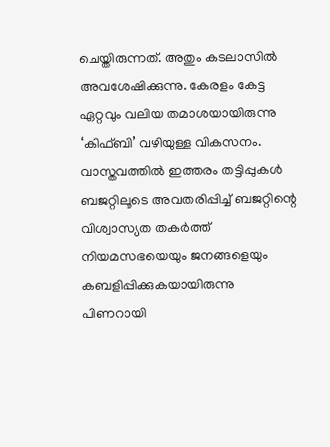ചെയ്തിരുന്നത്. അതും കടലാസില്‍ അവശേഷിക്കുന്നു. കേരളം കേട്ട ഏറ്റവും വലിയ തമാശയായിരുന്നു ‘കിഫ്ബി’ വഴിയുള്ള വികസനം. വാസ്തവത്തില്‍ ഇത്തരം തട്ടിപ്പുകള്‍ ബജറ്റിലൂടെ അവതരിപ്പിച്ച് ബജറ്റിന്റെ വിശ്വാസ്യത തകര്‍ത്ത് നിയമസഭയെയും ജനങ്ങളെയും കബളിപ്പിക്കുകയായിരുന്നു പിണറായി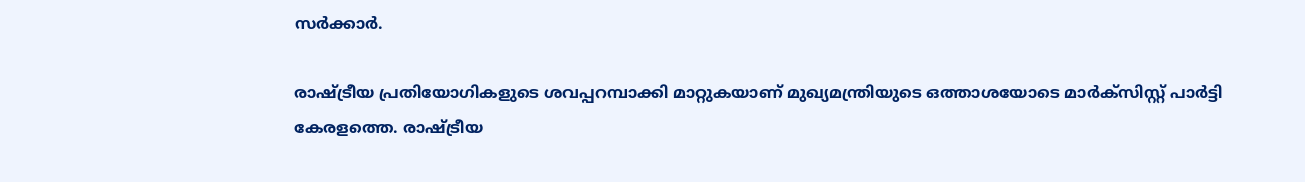സര്‍ക്കാര്‍.

രാഷ്‌ട്രീയ പ്രതിയോഗികളുടെ ശവപ്പറമ്പാക്കി മാറ്റുകയാണ് മുഖ്യമന്ത്രിയുടെ ഒത്താശയോടെ മാര്‍ക്‌സിസ്റ്റ് പാര്‍ട്ടി കേരളത്തെ. രാഷ്‌ട്രീയ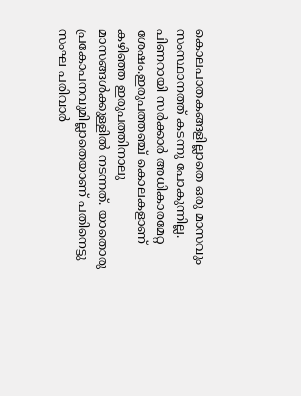കൊലപാതകങ്ങളില്ലാതെ ഒരു മാസവും സംസ്ഥാനത്ത് കടന്നു പോകുന്നില്ല. പിണറായി സര്‍ക്കാര്‍ അധികാരമേറ്റ ശേഷം.ഇരുപത്തഞ്ച് കൊലകളാണ് കഴിഞ്ഞ ഇരുപത്തിനാലു മാസങ്ങള്‍ക്കുള്ളില്‍ നടന്നത്. യാതൊരു പ്രകോപനവുമില്ലാതെയാണ് പതിനെട്ടു സംഘ പരിവാര്‍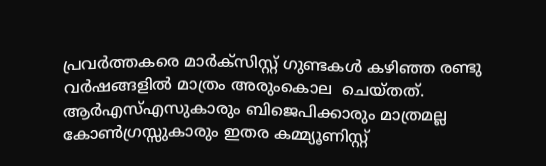പ്രവര്‍ത്തകരെ മാര്‍ക്‌സിസ്റ്റ് ഗുണ്ടകള്‍ കഴിഞ്ഞ രണ്ടു വര്‍ഷങ്ങളില്‍ മാത്രം അരുംകൊല  ചെയ്തത്. ആര്‍എസ്എസുകാരും ബിജെപിക്കാരും മാത്രമല്ല കോണ്‍ഗ്രസ്സുകാരും ഇതര കമ്മ്യൂണിസ്റ്റ്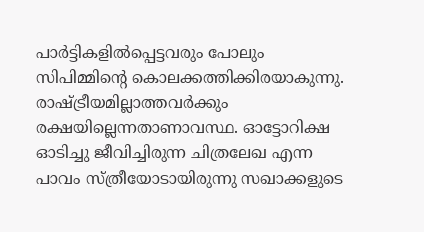പാര്‍ട്ടികളില്‍പ്പെട്ടവരും പോലും സിപിമ്മിന്റെ കൊലക്കത്തിക്കിരയാകുന്നു. രാഷ്‌ട്രീയമില്ലാത്തവര്‍ക്കും രക്ഷയില്ലെന്നതാണാവസ്ഥ. ഓട്ടോറിക്ഷ ഓടിച്ചു ജീവിച്ചിരുന്ന ചിത്രലേഖ എന്ന പാവം സ്ത്രീയോടായിരുന്നു സഖാക്കളുടെ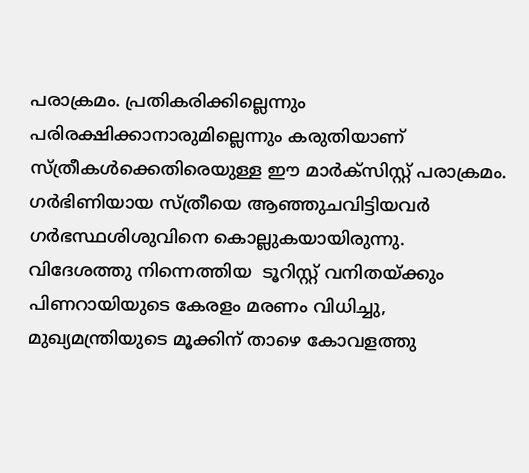പരാക്രമം. പ്രതികരിക്കില്ലെന്നും പരിരക്ഷിക്കാനാരുമില്ലെന്നും കരുതിയാണ് സ്ത്രീകള്‍ക്കെതിരെയുള്ള ഈ മാര്‍ക്‌സിസ്റ്റ് പരാക്രമം. ഗര്‍ഭിണിയായ സ്ത്രീയെ ആഞ്ഞുചവിട്ടിയവര്‍ ഗര്‍ഭസ്ഥശിശുവിനെ കൊല്ലുകയായിരുന്നു. വിദേശത്തു നിന്നെത്തിയ  ടൂറിസ്റ്റ് വനിതയ്‌ക്കും പിണറായിയുടെ കേരളം മരണം വിധിച്ചു, മുഖ്യമന്ത്രിയുടെ മൂക്കിന് താഴെ കോവളത്തു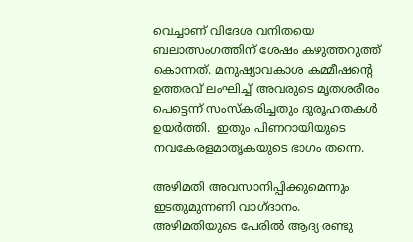വെച്ചാണ് വിദേശ വനിതയെ ബലാത്സംഗത്തിന് ശേഷം കഴുത്തറുത്ത് കൊന്നത്. മനുഷ്യാവകാശ കമ്മീഷന്റെ ഉത്തരവ് ലംഘിച്ച് അവരുടെ മൃതശരീരം പെട്ടെന്ന് സംസ്‌കരിച്ചതും ദുരൂഹതകള്‍ ഉയര്‍ത്തി.  ഇതും പിണറായിയുടെ നവകേരളമാതൃകയുടെ ഭാഗം തന്നെ.

അഴിമതി അവസാനിപ്പിക്കുമെന്നും ഇടതുമുന്നണി വാഗ്ദാനം. അഴിമതിയുടെ പേരില്‍ ആദ്യ രണ്ടു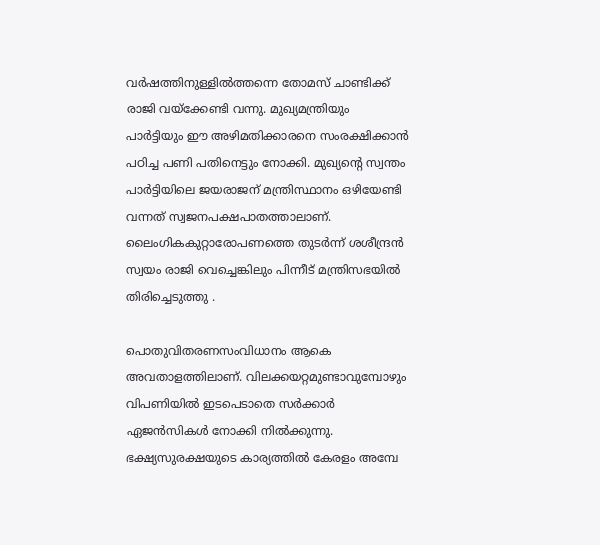വര്‍ഷത്തിനുള്ളില്‍ത്തന്നെ തോമസ് ചാണ്ടിക്ക് രാജി വയ്‌ക്കേണ്ടി വന്നു. മുഖ്യമന്ത്രിയും പാര്‍ട്ടിയും ഈ അഴിമതിക്കാരനെ സംരക്ഷിക്കാന്‍ പഠിച്ച പണി പതിനെട്ടും നോക്കി. മുഖ്യന്റെ സ്വന്തം പാര്‍ട്ടിയിലെ ജയരാജന് മന്ത്രിസ്ഥാനം ഒഴിയേണ്ടി വന്നത് സ്വജനപക്ഷപാതത്താലാണ്. ലൈംഗികകുറ്റാരോപണത്തെ തുടര്‍ന്ന് ശശീന്ദ്രന്‍ സ്വയം രാജി വെച്ചെങ്കിലും പിന്നീട് മന്ത്രിസഭയില്‍ തിരിച്ചെടുത്തു .

പൊതുവിതരണസംവിധാനം ആകെ അവതാളത്തിലാണ്. വിലക്കയറ്റമുണ്ടാവുമ്പോഴും വിപണിയില്‍ ഇടപെടാതെ സര്‍ക്കാര്‍ ഏജന്‍സികള്‍ നോക്കി നില്‍ക്കുന്നു. ഭക്ഷ്യസുരക്ഷയുടെ കാര്യത്തില്‍ കേരളം അമ്പേ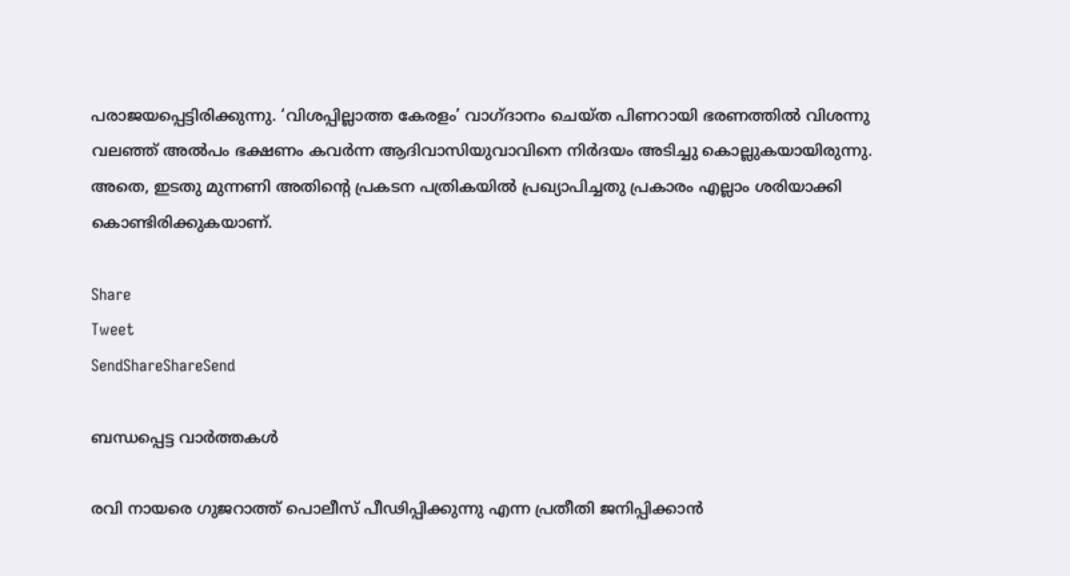പരാജയപ്പെട്ടിരിക്കുന്നു. ‘വിശപ്പില്ലാത്ത കേരളം’ വാഗ്ദാനം ചെയ്ത പിണറായി ഭരണത്തില്‍ വിശന്നു വലഞ്ഞ് അല്‍പം ഭക്ഷണം കവര്‍ന്ന ആദിവാസിയുവാവിനെ നിര്‍ദയം അടിച്ചു കൊല്ലുകയായിരുന്നു. അതെ, ഇടതു മുന്നണി അതിന്റെ പ്രകടന പത്രികയില്‍ പ്രഖ്യാപിച്ചതു പ്രകാരം എല്ലാം ശരിയാക്കി കൊണ്ടിരിക്കുകയാണ്.

Share
Tweet
SendShareShareSend

ബന്ധപ്പെട്ട വാര്‍ത്തകള്‍

രവി നായരെ ഗുജറാത്ത് പൊലീസ് പീഢിപ്പിക്കുന്നു എന്ന പ്രതീതി ജനിപ്പിക്കാന്‍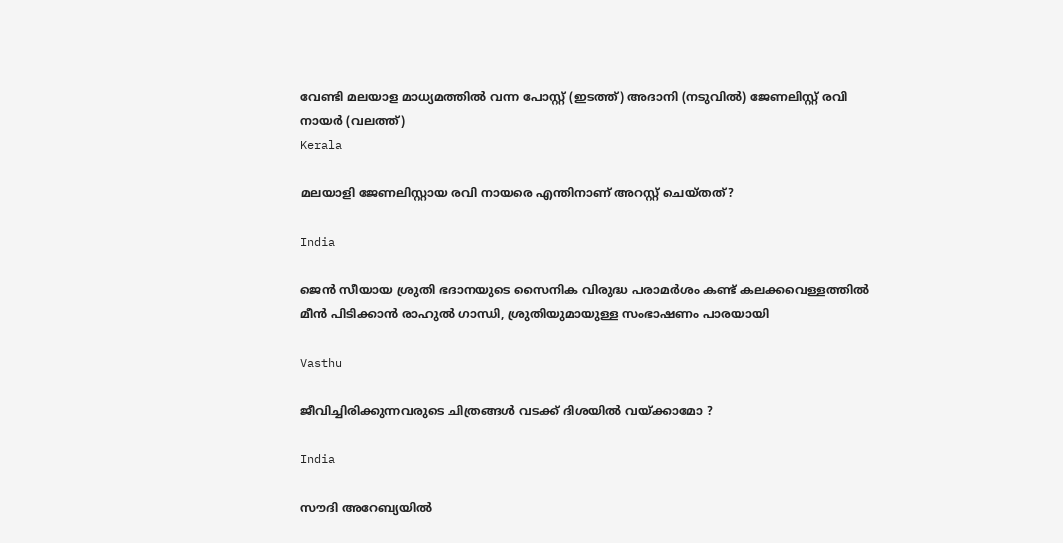വേണ്ടി മലയാള മാധ്യമത്തില്‍ വന്ന പോസ്റ്റ് (ഇടത്ത്) അദാനി (നടുവില്‍) ജേണലിസ്റ്റ് രവി നായര്‍ (വലത്ത്)
Kerala

മലയാളി ജേണലിസ്റ്റായ രവി നായരെ എന്തിനാണ് അറസ്റ്റ് ചെയ്തത്?

India

ജെന്‍ സീയായ ശ്രുതി ഭദാനയുടെ സൈനിക വിരുദ്ധ പരാമർശം കണ്ട് കലക്കവെള്ളത്തില്‍ മീന്‍ പിടിക്കാന്‍ രാഹുല്‍ ഗാന്ധി, ശ്രുതിയുമായുള്ള സംഭാഷണം പാരയായി

Vasthu

ജീവിച്ചിരിക്കുന്നവരുടെ ചിത്രങ്ങൾ വടക്ക് ദിശയിൽ വയ്‌ക്കാമോ ?

India

സൗദി അറേബ്യയില്‍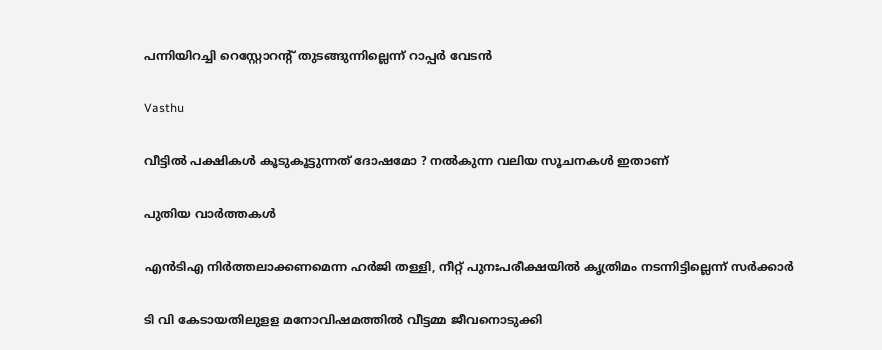പന്നിയിറച്ചി റെസ്റ്റോറന്റ് തുടങ്ങുന്നില്ലെന്ന് റാപ്പര്‍ വേടന്‍

Vasthu

വീട്ടിൽ പക്ഷികൾ കൂടുകൂട്ടുന്നത് ദോഷമോ ? നൽകുന്ന വലിയ സൂചനകൾ ഇതാണ്

പുതിയ വാര്‍ത്തകള്‍

എന്‍ടിഎ നിര്‍ത്തലാക്കണമെന്ന ഹര്‍ജി തള്ളി, നീറ്റ് പുനഃപരീക്ഷയില്‍ കൃത്രിമം നടന്നിട്ടില്ലെന്ന് സര്‍ക്കാര്‍

ടി വി കേടായതിലുളള മനോവിഷമത്തില്‍ വീട്ടമ്മ ജീവനൊടുക്കി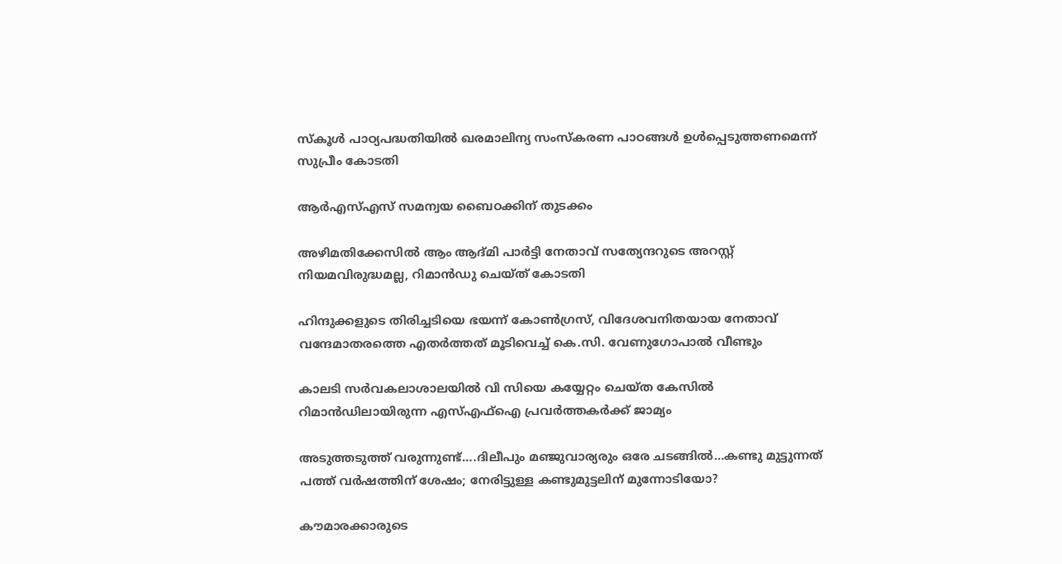സ്‌കൂള്‍ പാഠ്യപദ്ധതിയില്‍ ഖരമാലിന്യ സംസ്‌കരണ പാഠങ്ങള്‍ ഉള്‍പ്പെടുത്തണമെന്ന് സുപ്രീം കോടതി

ആർഎസ്‌എസ് സമന്വയ ബൈഠക്കിന് തുടക്കം

അഴിമതിക്കേസില്‍ ആം ആദ്മി പാര്‍ട്ടി നേതാവ് സത്യേന്ദറുടെ അറസ്റ്റ് നിയമവിരുദ്ധമല്ല, റിമാന്‍ഡു ചെയ്ത് കോടതി

ഹിന്ദുക്കളുടെ തിരിച്ചടിയെ ഭയന്ന് കോണ്‍ഗ്രസ്, വിദേശവനിതയായ നേതാവ് വന്ദേമാതരത്തെ എതര്‍ത്തത് മൂടിവെച്ച് കെ.സി. വേണുഗോപാല്‍ വീണ്ടും

കാലടി സര്‍വകലാശാലയില്‍ വി സിയെ കയ്യേറ്റം ചെയ്ത കേസില്‍ റിമാന്‍ഡിലായിരുന്ന എസ്എഫ്‌ഐ പ്രവര്‍ത്തകര്‍ക്ക് ജാമ്യം

അടുത്തടുത്ത് വരുന്നുണ്ട്….ദിലീപും മഞ്ജുവാര്യരും ഒരേ ചടങ്ങില്‍…കണ്ടു മുട്ടുന്നത് പത്ത് വര്‍ഷത്തിന് ശേഷം; നേരിട്ടുള്ള കണ്ടുമുട്ടലിന് മുന്നോടിയോ?

കൗമാരക്കാരുടെ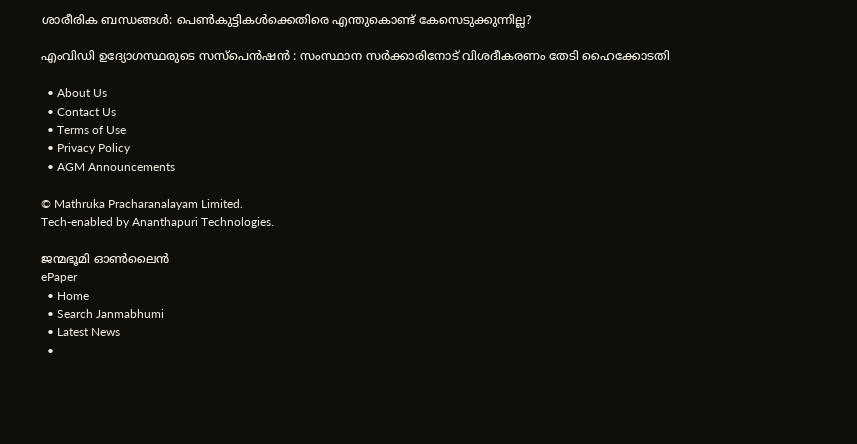ശാരീരിക ബന്ധങ്ങള്‍: പെണ്‍കുട്ടികള്‍ക്കെതിരെ എന്തുകൊണ്ട് കേസെടുക്കുന്നില്ല?

എംവിഡി ഉദ്യോഗസ്ഥരുടെ സസ്‌പെന്‍ഷന്‍ : സംസ്ഥാന സര്‍ക്കാരിനോട് വിശദീകരണം തേടി ഹൈക്കോടതി

  • About Us
  • Contact Us
  • Terms of Use
  • Privacy Policy
  • AGM Announcements

© Mathruka Pracharanalayam Limited.
Tech-enabled by Ananthapuri Technologies.

ജന്മഭൂമി ഓണ്‍ലൈന്‍
ePaper
  • Home
  • Search Janmabhumi
  • Latest News
  •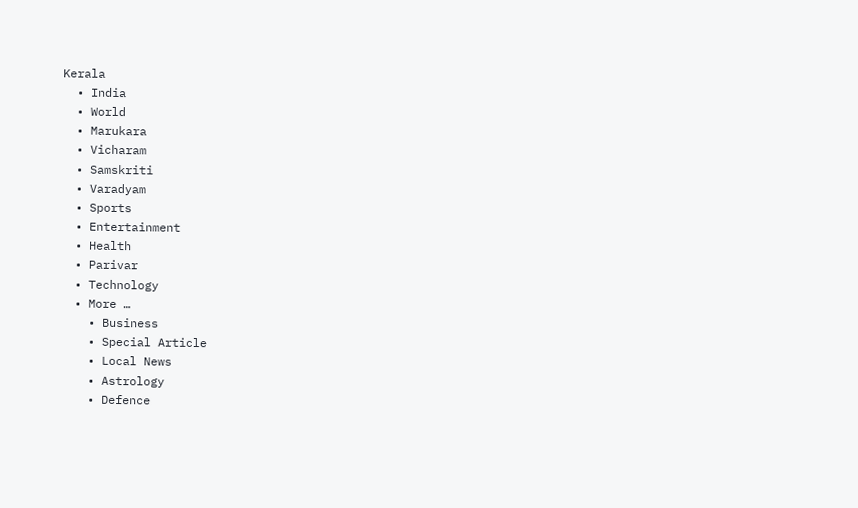Kerala
  • India
  • World
  • Marukara
  • Vicharam
  • Samskriti
  • Varadyam
  • Sports
  • Entertainment
  • Health
  • Parivar
  • Technology
  • More …
    • Business
    • Special Article
    • Local News
    • Astrology
    • Defence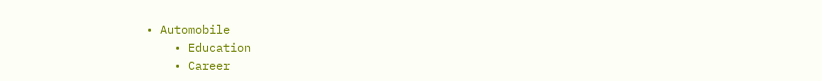• Automobile
    • Education
    • Career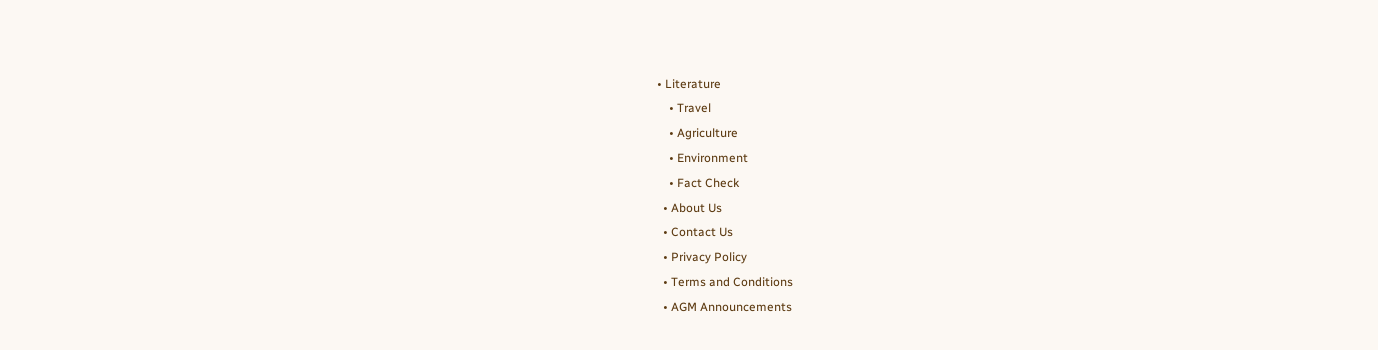• Literature
    • Travel
    • Agriculture
    • Environment
    • Fact Check
  • About Us
  • Contact Us
  • Privacy Policy
  • Terms and Conditions
  • AGM Announcements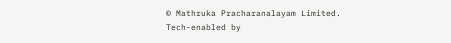© Mathruka Pracharanalayam Limited.
Tech-enabled by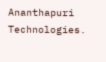Ananthapuri Technologies.